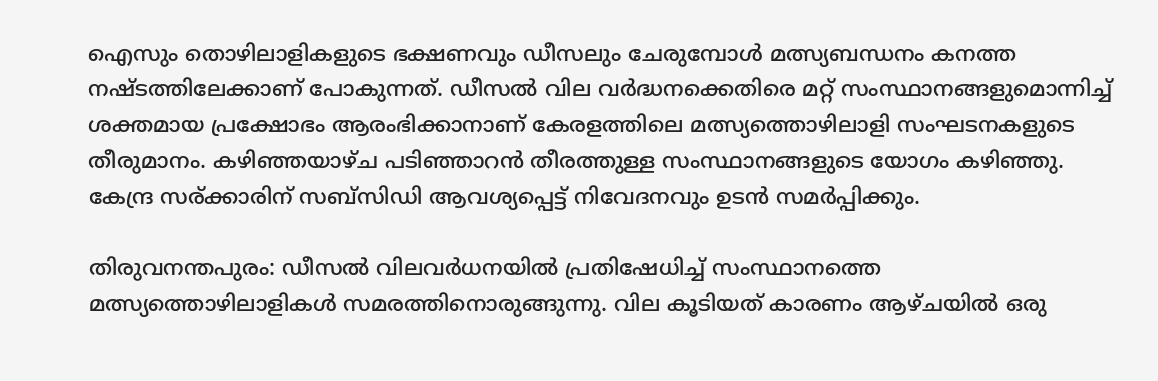ഐസും തൊഴിലാളികളുടെ ഭക്ഷണവും ഡീസലും ചേരുമ്പോള്‍ മത്സ്യബന്ധനം കനത്ത നഷ്ടത്തിലേക്കാണ് പോകുന്നത്. ഡീസല്‍ വില വര്‍ദ്ധനക്കെതിരെ മറ്റ് സംസ്ഥാനങ്ങളുമൊന്നിച്ച് ശക്തമായ പ്രക്ഷോഭം ആരംഭിക്കാനാണ് കേരളത്തിലെ മത്സ്യത്തൊഴിലാളി സംഘടനകളുടെ തീരുമാനം. കഴിഞ്ഞയാഴ്ച പടിഞ്ഞാറൻ തീരത്തുള്ള സംസ്ഥാനങ്ങളുടെ യോഗം കഴിഞ്ഞു. കേന്ദ്ര സര്ക്കാരിന് സബ്സിഡി ആവശ്യപ്പെട്ട് നിവേദനവും ഉടൻ സമര്‍പ്പിക്കും.

തിരുവനന്തപുരം: ഡീസല്‍ വിലവര്‍ധനയില്‍ പ്രതിഷേധിച്ച് സംസ്ഥാനത്തെ മത്സ്യത്തൊഴിലാളികള്‍ സമരത്തിനൊരുങ്ങുന്നു. വില കൂടിയത് കാരണം ആഴ്ചയില്‍ ഒരു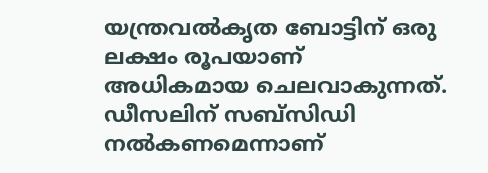യന്ത്രവല്‍കൃത ബോട്ടിന് ഒരു ലക്ഷം രൂപയാണ് അധികമായ ചെലവാകുന്നത്. ഡീസലിന് സബ്സിഡി നൽകണമെന്നാണ്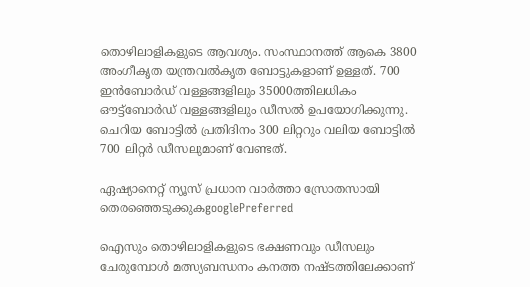തൊഴിലാളികളുടെ ആവശ്യം. സംസ്ഥാനത്ത് ആകെ 3800 അംഗീകൃത യന്ത്രവല്‍കൃത ബോട്ടുകളാണ് ഉള്ളത്. 700 ഇൻബോര്‍ഡ് വള്ളങ്ങളിലും 35000ത്തിലധികം ഔട്ട്ബോര്‍ഡ് വള്ളങ്ങളിലും ഡീസല്‍ ഉപയോഗിക്കുന്നു. ചെറിയ ബോട്ടില്‍ പ്രതിദിനം 300 ലിറ്ററും വലിയ ബോട്ടില്‍ 700 ലിറ്റര്‍ ഡീസലുമാണ് വേണ്ടത്.

ഏഷ്യാനെറ്റ് ന്യൂസ് പ്രധാന വാർത്താ സ്രോതസായി തെരഞ്ഞെടുക്കുകgooglePreferred

ഐസും തൊഴിലാളികളുടെ ഭക്ഷണവും ഡീസലും ചേരുമ്പോള്‍ മത്സ്യബന്ധനം കനത്ത നഷ്ടത്തിലേക്കാണ്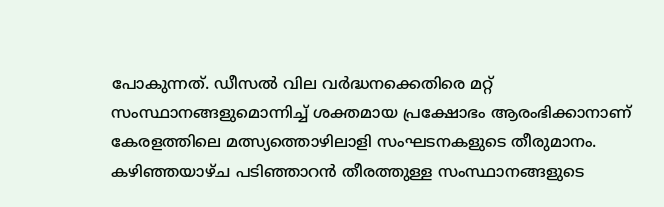പോകുന്നത്. ഡീസല്‍ വില വര്‍ദ്ധനക്കെതിരെ മറ്റ് സംസ്ഥാനങ്ങളുമൊന്നിച്ച് ശക്തമായ പ്രക്ഷോഭം ആരംഭിക്കാനാണ് കേരളത്തിലെ മത്സ്യത്തൊഴിലാളി സംഘടനകളുടെ തീരുമാനം. കഴിഞ്ഞയാഴ്ച പടിഞ്ഞാറൻ തീരത്തുള്ള സംസ്ഥാനങ്ങളുടെ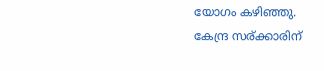യോഗം കഴിഞ്ഞു. കേന്ദ്ര സര്ക്കാരിന്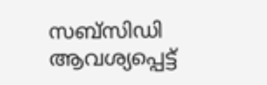സബ്സിഡി ആവശ്യപ്പെട്ട്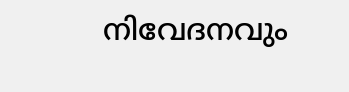നിവേദനവും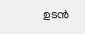ഉടൻ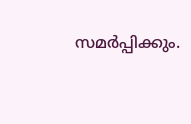സമര്‍പ്പിക്കും.